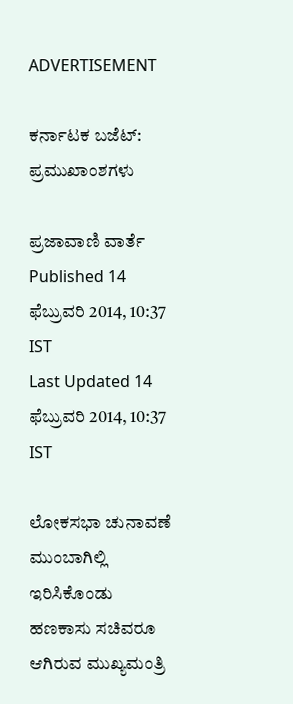ADVERTISEMENT

ಕರ್ನಾಟಕ ಬಜೆಟ್‌: ಪ್ರಮುಖಾಂಶಗಳು

ಪ್ರಜಾವಾಣಿ ವಾರ್ತೆ
Published 14 ಫೆಬ್ರುವರಿ 2014, 10:37 IST
Last Updated 14 ಫೆಬ್ರುವರಿ 2014, 10:37 IST

ಲೋಕಸಭಾ ಚುನಾವಣೆ ಮುಂಬಾಗಿಲ್ಲಿ ಇರಿಸಿಕೊಂಡು ಹಣಕಾಸು ಸಚಿವರೂ ಆಗಿರುವ ಮುಖ್ಯಮಂತ್ರಿ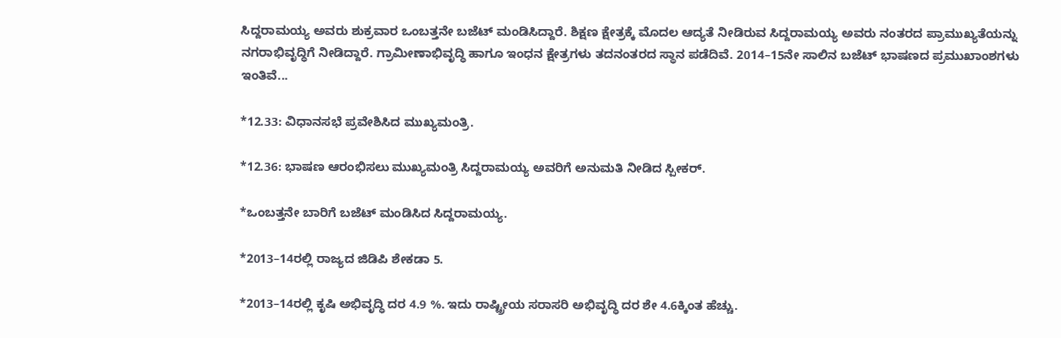ಸಿದ್ದರಾಮಯ್ಯ ಅವರು ಶುಕ್ರವಾರ ಒಂಬತ್ತನೇ ಬಜೆಟ್‌ ಮಂಡಿಸಿದ್ದಾರೆ. ಶಿಕ್ಷಣ ಕ್ಷೇತ್ರಕ್ಕೆ ಮೊದಲ ಆದ್ಯತೆ ನೀಡಿರುವ ಸಿದ್ದರಾಮಯ್ಯ ಅವರು ನಂತರದ ಪ್ರಾಮುಖ್ಯತೆಯನ್ನು ನಗರಾಭಿವೃದ್ಧಿಗೆ ನೀಡಿದ್ದಾರೆ. ಗ್ರಾಮೀಣಾಭಿವೃದ್ಧಿ ಹಾಗೂ ಇಂಧನ ಕ್ಷೇತ್ರಗಳು ತದನಂತರದ ಸ್ಥಾನ ಪಡೆದಿವೆ. 2014–15ನೇ ಸಾಲಿನ ಬಜೆಟ್‌ ಭಾಷಣದ ಪ್ರಮುಖಾಂಶಗಳು ಇಂತಿವೆ...

*12.33: ವಿಧಾನಸಭೆ ಪ್ರವೇಶಿಸಿದ ಮುಖ್ಯಮಂತ್ರಿ.

*12.36: ಭಾಷಣ ಆರಂಭಿಸಲು ಮುಖ್ಯಮಂತ್ರಿ ಸಿದ್ದರಾಮಯ್ಯ ಅವರಿಗೆ ಅನುಮತಿ ನೀಡಿದ ಸ್ಪೀಕರ್‌.

*ಒಂಬತ್ತನೇ ಬಾರಿಗೆ ಬಜೆಟ್‌ ಮಂಡಿಸಿದ ಸಿದ್ದರಾಮಯ್ಯ.

*2013–14ರಲ್ಲಿ ರಾಜ್ಯದ ಜಿಡಿಪಿ ಶೇಕಡಾ 5.

*2013–14ರಲ್ಲಿ ಕೃಷಿ ಅಭಿವೃದ್ಧಿ ದರ 4.9 %. ಇದು ರಾಷ್ಟ್ರೀಯ ಸರಾಸರಿ ಅಭಿವೃದ್ಧಿ ದರ ಶೇ 4.6ಕ್ಕಿಂತ ಹೆಚ್ಚು.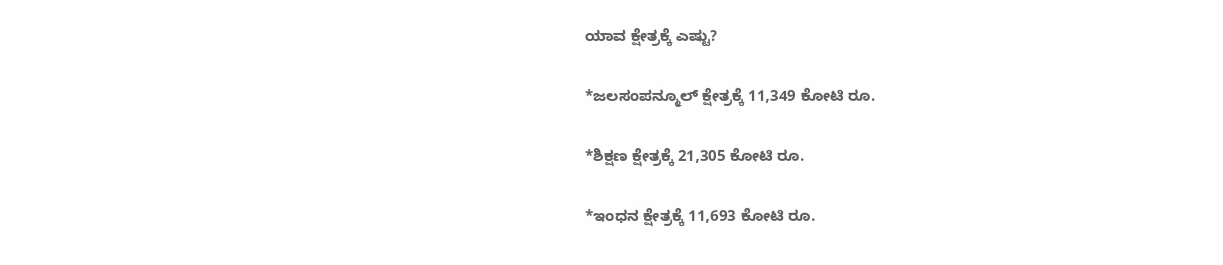ಯಾವ ಕ್ಷೇತ್ರಕ್ಕೆ ಎಷ್ಟು?

*ಜಲಸಂಪನ್ಮೂಲ್ ಕ್ಷೇತ್ರಕ್ಕೆ 11,349 ಕೋಟಿ ರೂ.

*ಶಿಕ್ಷಣ ಕ್ಷೇತ್ರಕ್ಕೆ 21,305 ಕೋಟಿ ರೂ.

*ಇಂಧನ ಕ್ಷೇತ್ರಕ್ಕೆ 11,693 ಕೋಟಿ ರೂ.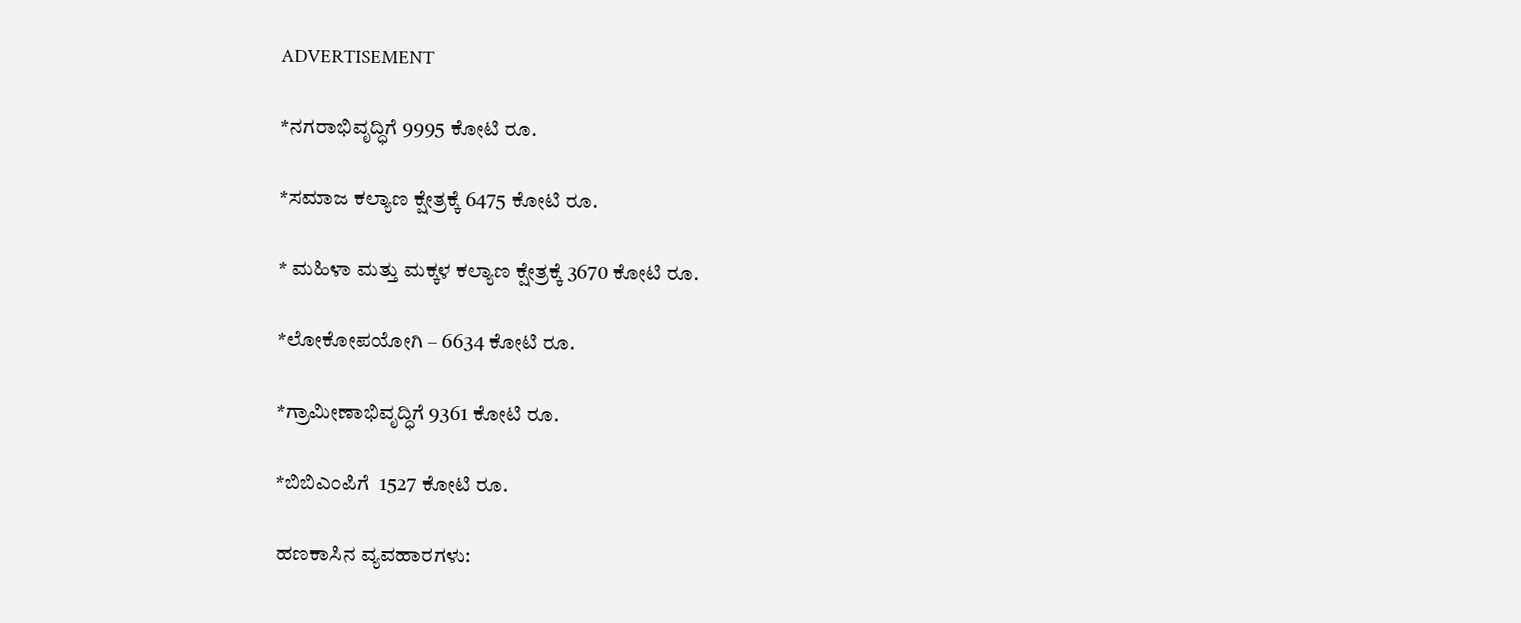ADVERTISEMENT

*ನಗರಾಭಿವೃದ್ಧಿಗೆ 9995 ಕೋಟಿ ರೂ.

*ಸಮಾಜ ಕಲ್ಯಾಣ ಕ್ಷೇತ್ರಕ್ಕೆ 6475 ಕೋಟಿ ರೂ.

* ಮಹಿಳಾ ಮತ್ತು ಮಕ್ಕಳ ಕಲ್ಯಾಣ ಕ್ಷೇತ್ರಕ್ಕೆ 3670 ಕೋಟಿ ರೂ.

*ಲೋಕೋಪಯೋಗಿ – 6634 ಕೋಟಿ ರೂ.

*ಗ್ರಾಮೀಣಾಭಿವೃದ್ಧಿಗೆ 9361 ಕೋಟಿ ರೂ.

*ಬಿಬಿಎಂಪಿಗೆ  1527 ಕೋಟಿ ರೂ.

ಹಣಕಾಸಿನ ವ್ಯವಹಾರಗಳು: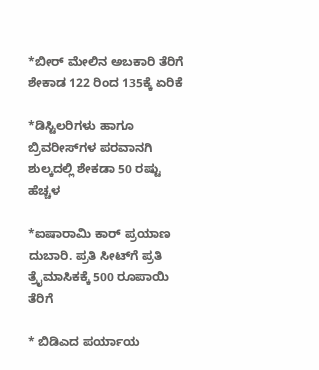*ಬೀರ್ ಮೇಲಿನ ಅಬಕಾರಿ ತೆರಿಗೆ ಶೇಕಾಡ 122 ರಿಂದ 135ಕ್ಕೆ ಏರಿಕೆ

*ಡಿಸ್ಟಿಲರಿಗಳು ಹಾಗೂ ಬ್ರಿವರೀಸ್‌ಗಳ ಪರವಾನಗಿ ಶುಲ್ಕದಲ್ಲಿ ಶೇಕಡಾ 50 ರಷ್ಟು ಹೆಚ್ಚಳ

*ಐಷಾರಾಮಿ ಕಾರ್‌ ಪ್ರಯಾಣ ದುಬಾರಿ. ಪ್ರತಿ ಸೀಟ್‌ಗೆ ಪ್ರತಿ ತ್ರೈಮಾಸಿಕಕ್ಕೆ 500 ರೂಪಾಯಿ ತೆರಿಗೆ

* ಬಿಡಿಎದ ಪರ್ಯಾಯ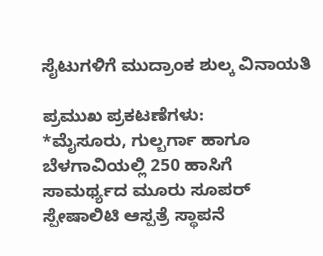ಸೈಟುಗಳಿಗೆ ಮುದ್ರಾಂಕ ಶುಲ್ಕ ವಿನಾಯತಿ

ಪ್ರಮುಖ ಪ್ರಕಟಣೆಗಳು:
*ಮೈಸೂರು, ಗುಲ್ಬರ್ಗಾ ಹಾಗೂ ಬೆಳಗಾವಿಯಲ್ಲಿ 250 ಹಾಸಿಗೆ ಸಾಮರ್ಥ್ಯದ ಮೂರು ಸೂಪರ್‌ ಸ್ಪೇಷಾಲಿಟಿ ಆಸ್ಪತ್ರೆ ಸ್ಥಾಪನೆ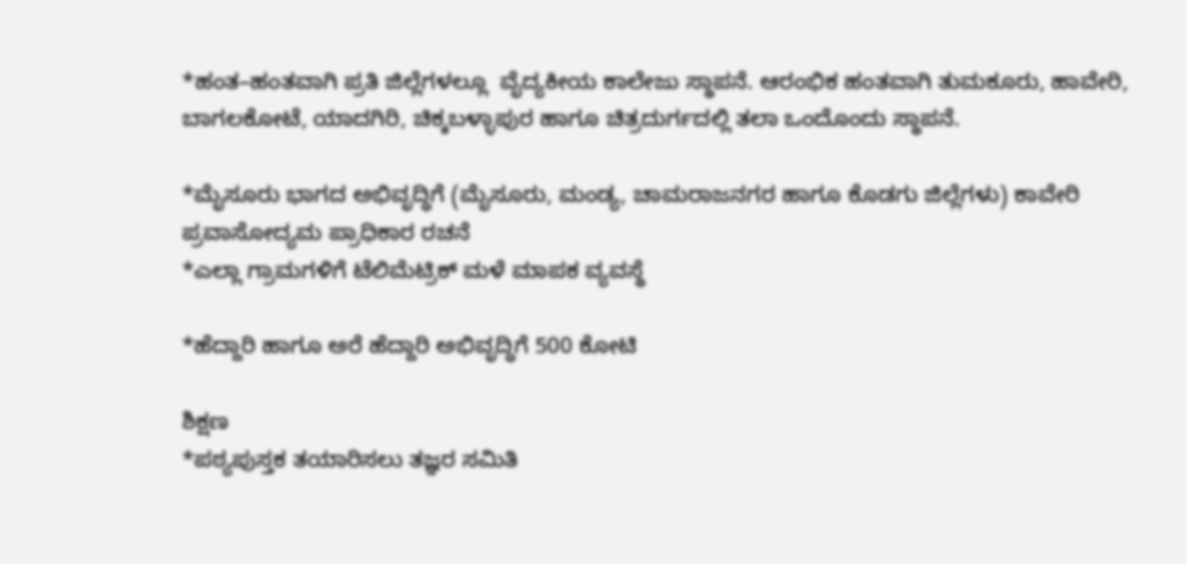*ಹಂತ–ಹಂತವಾಗಿ ಪ್ರತಿ ಜಿಲ್ಲೆಗಳಲ್ಲೂ  ವೈದ್ಯಕೀಯ ಕಾಲೇಜು ಸ್ಥಾಪನೆ. ಆರಂಭಿಕ ಹಂತವಾಗಿ ‌ತುಮಕೂರು, ಹಾವೇರಿ, ಬಾಗಲಕೋಟೆ, ಯಾದಗಿರಿ, ಚಿಕ್ಕಬಳ್ಳಾಪುರ ಹಾಗೂ ಚಿತ್ರದುರ್ಗದಲ್ಲಿ ತಲಾ ಒಂದೊಂದು ಸ್ಥಾಪನೆ.

*ಮೈಸೂರು ಭಾಗದ ಅಭಿವೃದ್ಧಿಗೆ (ಮೈಸೂರು, ಮಂಡ್ಯ, ಚಾಮರಾಜನಗರ ಹಾಗೂ ಕೊಡಗು ಜಿಲ್ಲೆಗಳು) ಕಾವೇರಿ ಪ್ರವಾಸೋದ್ಯಮ ಪ್ರಾಧಿಕಾರ ರಚನೆ
*ಎಲ್ಲಾ ಗ್ರಾಮಗಳಿಗೆ ಟೆಲಿಮೆಟ್ರಿಕ್‌ ಮಳೆ ಮಾಪಕ ವ್ಯವಸ್ಥೆ

*ಹೆದ್ದಾರಿ ಹಾಗೂ ಅರೆ ಹೆದ್ದಾರಿ ಅಭಿವೃದ್ಧಿಗೆ 500 ಕೋಟಿ

ಶಿಕ್ಷಣ
*ಪಠ್ಯಪುಸ್ತಕ ತಯಾರಿಸಲು ತಜ್ಞರ ಸಮಿತಿ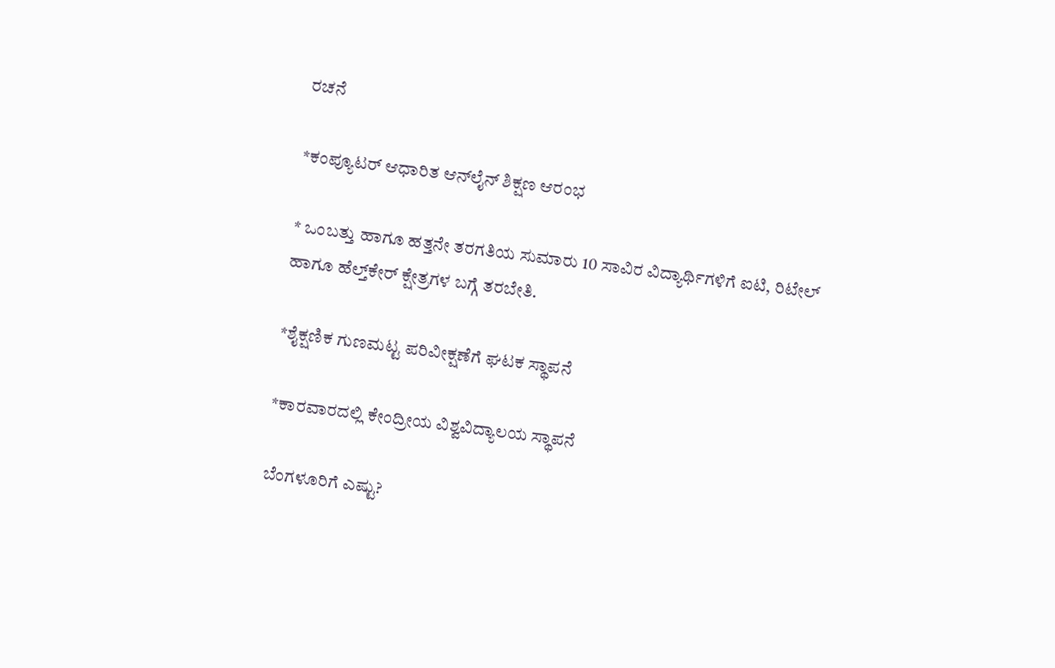ರಚನೆ

*ಕಂಪ್ಯೂಟರ್ ಆಧಾರಿತ ಆನ್‌ಲೈನ್‌ ಶಿಕ್ಷಣ ಆರಂಭ

* ಒಂಬತ್ತು ಹಾಗೂ ಹತ್ತನೇ ತರಗತಿಯ ಸುಮಾರು 10 ಸಾವಿರ ವಿದ್ಯಾರ್ಥಿಗಳಿಗೆ ಐಟಿ, ರಿಟೇಲ್ ಹಾಗೂ ಹೆಲ್ತ್‌ಕೇರ್‌ ಕ್ಷೇತ್ರಗಳ ಬಗ್ಗೆ ತರಬೇತಿ.

*ಶೈಕ್ಷಣಿಕ ಗುಣಮಟ್ಟ ಪರಿವೀಕ್ಷಣೆಗೆ ಘಟಕ ಸ್ಥಾಪನೆ

*ಕಾರವಾರದಲ್ಲಿ ಕೇಂದ್ರೀಯ ವಿಶ್ವವಿದ್ಯಾಲಯ ಸ್ಥಾಪನೆ

ಬೆಂಗಳೂರಿಗೆ ಎಷ್ಟು?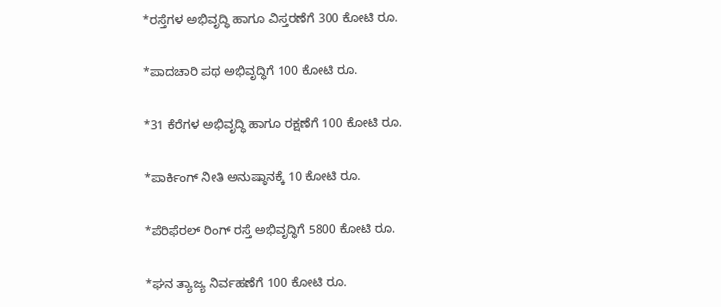*ರಸ್ತೆಗಳ ಅಭಿವೃದ್ಧಿ ಹಾಗೂ ವಿಸ್ತರಣೆಗೆ 300 ಕೋಟಿ ರೂ.

*ಪಾದಚಾರಿ ಪಥ ಅಭಿವೃದ್ಧಿಗೆ 100 ಕೋಟಿ ರೂ.

*31 ಕೆರೆಗಳ ಅಭಿವೃದ್ಧಿ ಹಾಗೂ ರಕ್ಷಣೆಗೆ 100 ಕೋಟಿ ರೂ.

*ಪಾರ್ಕಿಂಗ್ ನೀತಿ ಅನುಷ್ಠಾನಕ್ಕೆ 10 ಕೋಟಿ ರೂ.

*ಪೆರಿಫೆರಲ್‌ ರಿಂಗ್‌ ರಸ್ತೆ ಅಭಿವೃದ್ಧಿಗೆ 5800 ಕೋಟಿ ರೂ.

*ಘನ ತ್ಯಾಜ್ಯ ನಿರ್ವಹಣೆಗೆ 100 ಕೋಟಿ ರೂ.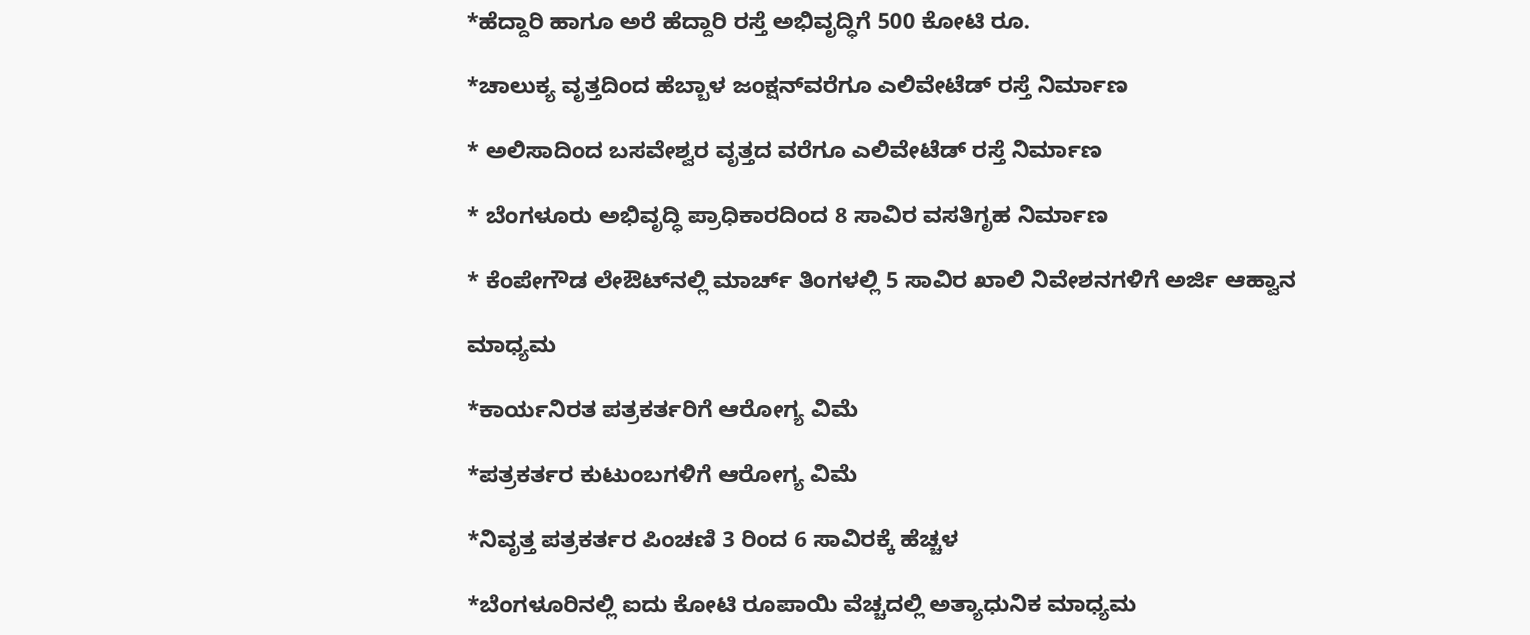*ಹೆದ್ದಾರಿ ಹಾಗೂ ಅರೆ ಹೆದ್ದಾರಿ ರಸ್ತೆ ಅಭಿವೃದ್ಧಿಗೆ 500 ಕೋಟಿ ರೂ.

*ಚಾಲುಕ್ಯ ವೃತ್ತದಿಂದ ಹೆಬ್ಬಾಳ ಜಂಕ್ಷನ್‌ವರೆಗೂ ಎಲಿವೇಟೆಡ್‌ ರಸ್ತೆ ನಿರ್ಮಾಣ

* ಅಲಿಸಾದಿಂದ ಬಸವೇಶ್ವರ ವೃತ್ತದ ವರೆಗೂ ಎಲಿವೇಟೆಡ್‌ ರಸ್ತೆ ನಿರ್ಮಾಣ

* ಬೆಂಗಳೂರು ಅಭಿವೃದ್ಧಿ ಪ್ರಾಧಿಕಾರದಿಂದ 8 ಸಾವಿರ ವಸತಿಗೃಹ ನಿರ್ಮಾಣ

* ಕೆಂಪೇಗೌಡ ಲೇಔಟ್‌ನಲ್ಲಿ ಮಾರ್ಚ್‌ ತಿಂಗಳಲ್ಲಿ 5 ಸಾವಿರ ಖಾಲಿ ನಿವೇಶನಗಳಿಗೆ ಅರ್ಜಿ ಆಹ್ವಾನ

ಮಾಧ್ಯಮ

*ಕಾರ್ಯನಿರತ ಪತ್ರಕರ್ತರಿಗೆ ಆರೋಗ್ಯ ವಿಮೆ

*ಪತ್ರಕರ್ತರ ಕುಟುಂಬಗಳಿಗೆ ಆರೋಗ್ಯ ವಿಮೆ

*ನಿವೃತ್ತ ಪತ್ರಕರ್ತರ ಪಿಂಚಣಿ 3 ರಿಂದ 6 ಸಾವಿರಕ್ಕೆ ಹೆಚ್ಚಳ

*ಬೆಂಗಳೂರಿನಲ್ಲಿ ಐದು ಕೋಟಿ ರೂಪಾಯಿ ವೆಚ್ಚದಲ್ಲಿ ಅತ್ಯಾಧುನಿಕ ಮಾಧ್ಯಮ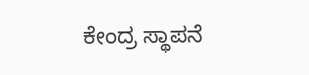ಕೇಂದ್ರ ಸ್ಥಾಪನೆ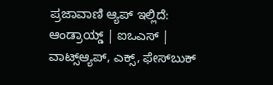ಪ್ರಜಾವಾಣಿ ಆ್ಯಪ್ ಇಲ್ಲಿದೆ: ಆಂಡ್ರಾಯ್ಡ್ | ಐಒಎಸ್ | ವಾಟ್ಸ್ಆ್ಯಪ್, ಎಕ್ಸ್, ಫೇಸ್‌ಬುಕ್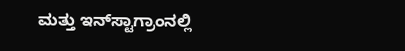ಮತ್ತು ಇನ್‌ಸ್ಟಾಗ್ರಾಂನಲ್ಲಿ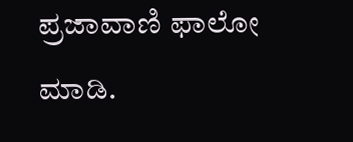ಪ್ರಜಾವಾಣಿ ಫಾಲೋ ಮಾಡಿ.